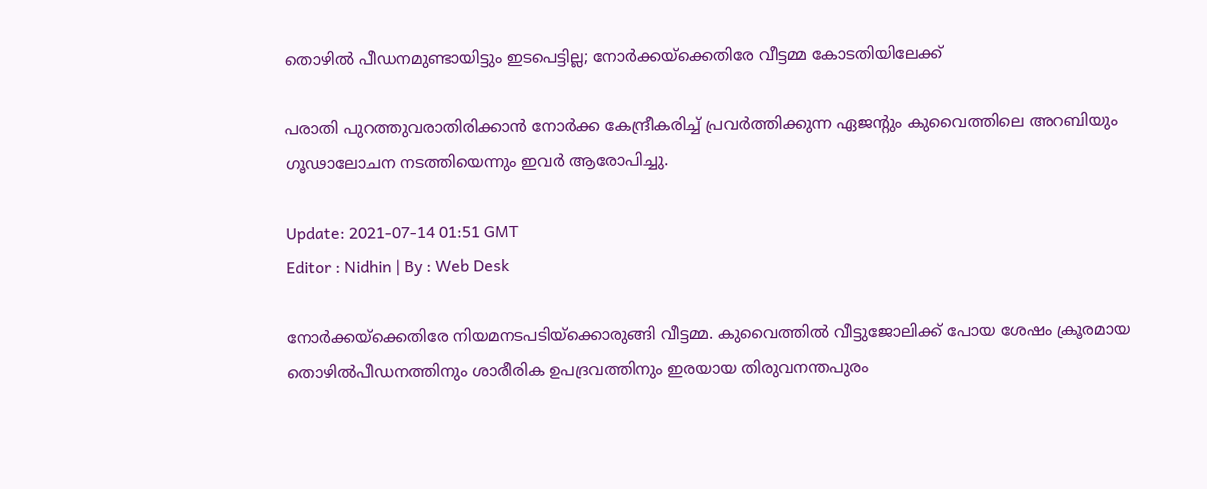തൊഴിൽ പീഡനമുണ്ടായിട്ടും ഇടപെട്ടില്ല; നോർക്കയ്‌ക്കെതിരേ വീട്ടമ്മ കോടതിയിലേക്ക്

പരാതി പുറത്തുവരാതിരിക്കാന്‍ നോര്‍ക്ക കേന്ദ്രീകരിച്ച് പ്രവർത്തിക്കുന്ന ഏജന്‍റും കുവൈത്തിലെ അറബിയും ഗൂഢാലോചന നടത്തിയെന്നും ഇവർ ആരോപിച്ചു.

Update: 2021-07-14 01:51 GMT
Editor : Nidhin | By : Web Desk

നോര്‍ക്കയ്ക്കെതിരേ നിയമനടപടിയ്ക്കൊരുങ്ങി വീട്ടമ്മ. കുവൈത്തില്‍ വീട്ടുജോലിക്ക് പോയ ശേഷം ക്രൂരമായ തൊഴില്‍പീഡനത്തിനും ശാരീരിക ഉപദ്രവത്തിനും ഇരയായ തിരുവനന്തപുരം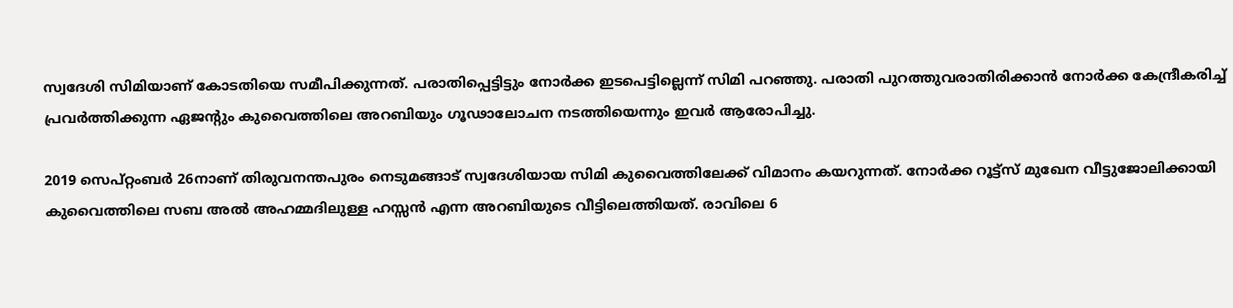സ്വദേശി സിമിയാണ് കോടതിയെ സമീപിക്കുന്നത്. പരാതിപ്പെട്ടിട്ടും നോർക്ക ഇടപെട്ടില്ലെന്ന് സിമി പറഞ്ഞു. പരാതി പുറത്തുവരാതിരിക്കാന്‍ നോര്‍ക്ക കേന്ദ്രീകരിച്ച് പ്രവർത്തിക്കുന്ന ഏജന്‍റും കുവൈത്തിലെ അറബിയും ഗൂഢാലോചന നടത്തിയെന്നും ഇവർ ആരോപിച്ചു.

2019 സെപ്റ്റംബര്‍ 26നാണ് തിരുവനന്തപുരം നെടുമങ്ങാട് സ്വദേശിയായ സിമി കുവൈത്തിലേക്ക് വിമാനം കയറുന്നത്. നോര്‍ക്ക റൂട്ട്സ് മുഖേന വീട്ടുജോലിക്കായി കുവൈത്തിലെ സബ അല്‍ അഹമ്മദിലുള്ള ഹസ്സന്‍ എന്ന അറബിയുടെ വീട്ടിലെത്തിയത്. രാവിലെ 6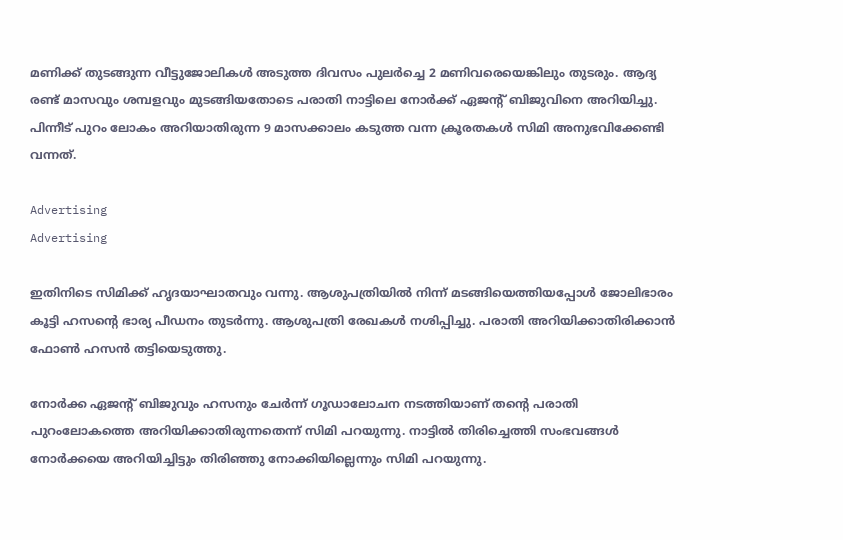മണിക്ക് തുടങ്ങുന്ന വീട്ടുജോലികള്‍ അടുത്ത ദിവസം പുലര്‍ച്ചെ 2 മണിവരെയെങ്കിലും തുടരും. ആദ്യ രണ്ട് മാസവും ശമ്പളവും മുടങ്ങിയതോടെ പരാതി നാട്ടിലെ നോര്‍ക്ക് ഏജന്‍റ് ബിജുവിനെ അറിയിച്ചു. പിന്നീട് പുറം ലോകം അറിയാതിരുന്ന 9 മാസക്കാലം കടുത്ത വന്ന ക്രൂരതകള്‍ സിമി അനുഭവിക്കേണ്ടി വന്നത്.

Advertising
Advertising

ഇതിനിടെ സിമിക്ക് ഹൃദയാഘാതവും വന്നു. ആശുപത്രിയില്‍ നിന്ന് മടങ്ങിയെത്തിയപ്പോള്‍ ജോലിഭാരം കൂട്ടി ഹസന്‍റെ ഭാര്യ പീഡനം തുടര്‍ന്നു. ആശുപത്രി രേഖകള്‍ നശിപ്പിച്ചു. പരാതി അറിയിക്കാതിരിക്കാന്‍ ഫോണ്‍ ഹസന്‍ തട്ടിയെടുത്തു.

നോര്‍ക്ക ഏജന്‍റ് ബിജുവും ഹസനും ചേര്‍ന്ന് ഗൂഡാലോചന നടത്തിയാണ് തന്‍റെ പരാതി പുറംലോകത്തെ അറിയിക്കാതിരുന്നതെന്ന് സിമി പറയുന്നു. നാട്ടില്‍ തിരിച്ചെത്തി സംഭവങ്ങള്‍ നോര്‍ക്കയെ അറിയിച്ചിട്ടും തിരിഞ്ഞു നോക്കിയില്ലെന്നും സിമി പറയുന്നു.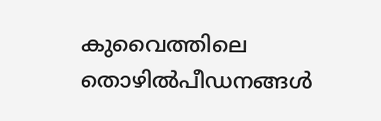കുവൈത്തിലെ തൊഴില്‍പീഡനങ്ങള്‍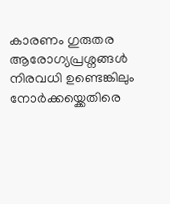കാരണം ഗുരുതര ആരോഗ്യപ്രശ്നങ്ങള്‍ നിരവധി ഉണ്ടെങ്കിലും നോര്‍ക്കയ്ക്കെതിരെ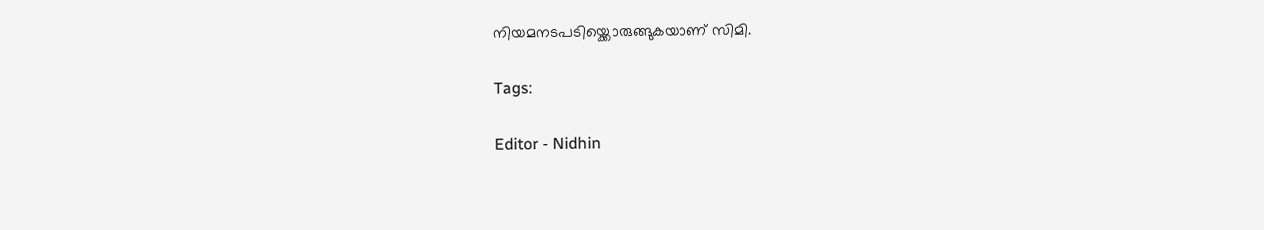നിയമനടപടിയ്ക്കൊരുങ്ങുകയാണ് സിമി.

Tags:

Editor - Nidhin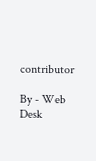contributor

By - Web Desk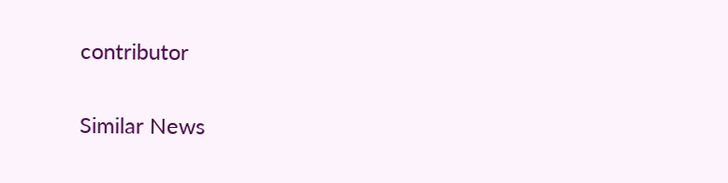contributor

Similar News